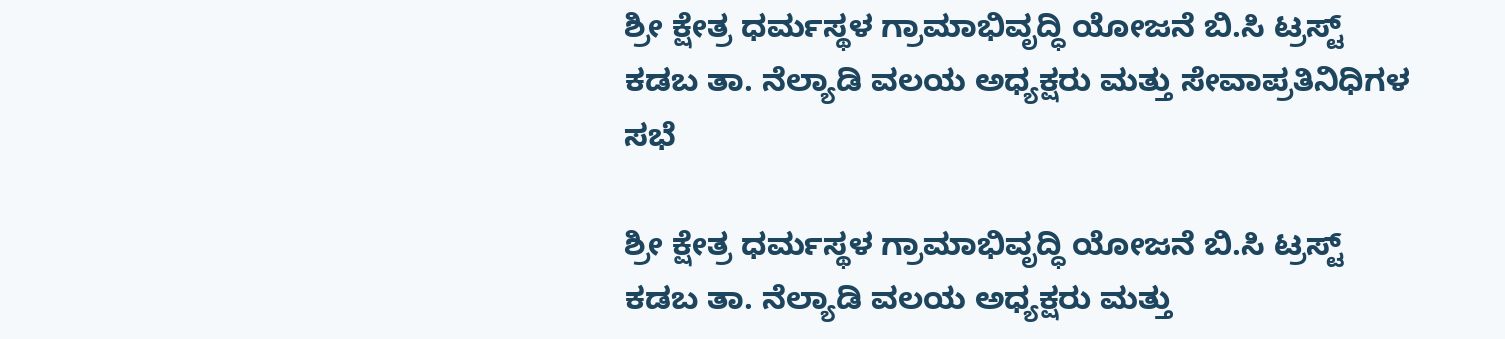ಶ್ರೀ ಕ್ಷೇತ್ರ ಧರ್ಮಸ್ಥಳ ಗ್ರಾಮಾಭಿವೃದ್ಧಿ ಯೋಜನೆ ಬಿ.ಸಿ ಟ್ರಸ್ಟ್ ಕಡಬ ತಾ. ನೆಲ್ಯಾಡಿ ವಲಯ ಅಧ್ಯಕ್ಷರು ಮತ್ತು ಸೇವಾಪ್ರತಿನಿಧಿಗಳ ಸಭೆ

ಶ್ರೀ ಕ್ಷೇತ್ರ ಧರ್ಮಸ್ಥಳ ಗ್ರಾಮಾಭಿವೃದ್ಧಿ ಯೋಜನೆ ಬಿ.ಸಿ ಟ್ರಸ್ಟ್ ಕಡಬ ತಾ. ನೆಲ್ಯಾಡಿ ವಲಯ ಅಧ್ಯಕ್ಷರು ಮತ್ತು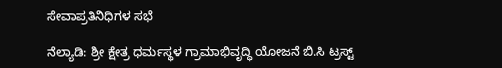ಸೇವಾಪ್ರತಿನಿಧಿಗಳ ಸಭೆ

ನೆಲ್ಯಾಡಿ: ಶ್ರೀ ಕ್ಷೇತ್ರ ಧರ್ಮಸ್ಥಳ ಗ್ರಾಮಾಭಿವೃದ್ಧಿ ಯೋಜನೆ ಬಿ.ಸಿ ಟ್ರಸ್ಟ್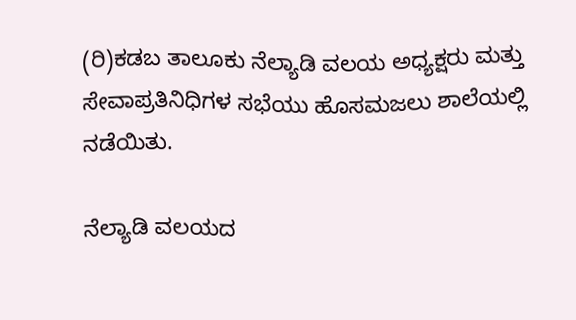(ರಿ)ಕಡಬ ತಾಲೂಕು ನೆಲ್ಯಾಡಿ ವಲಯ ಅಧ್ಯಕ್ಷರು ಮತ್ತು ಸೇವಾಪ್ರತಿನಿಧಿಗಳ ಸಭೆಯು ಹೊಸಮಜಲು ಶಾಲೆಯಲ್ಲಿ ನಡೆಯಿತು.

ನೆಲ್ಯಾಡಿ ವಲಯದ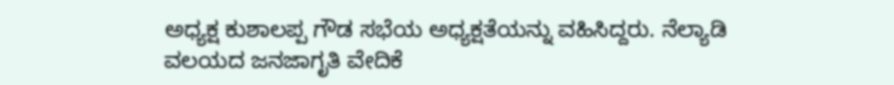ಅಧ್ಯಕ್ಷ ಕುಶಾಲಪ್ಪ ಗೌಡ ಸಭೆಯ ಅಧ್ಯಕ್ಷತೆಯನ್ನು ವಹಿಸಿದ್ದರು. ನೆಲ್ಯಾಡಿ ವಲಯದ ಜನಜಾಗೃತಿ ವೇದಿಕೆ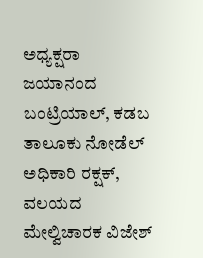ಅಧ್ಯಕ್ಷರಾ ಜಯಾನಂದ ಬಂಟ್ರಿಯಾಲ್, ಕಡಬ ತಾಲೂಕು ನೋಡೆಲ್ ಅಧಿಕಾರಿ ರಕ್ಷಕ್, ವಲಯದ ಮೇಲ್ವಿಚಾರಕ ವಿಜೇಶ್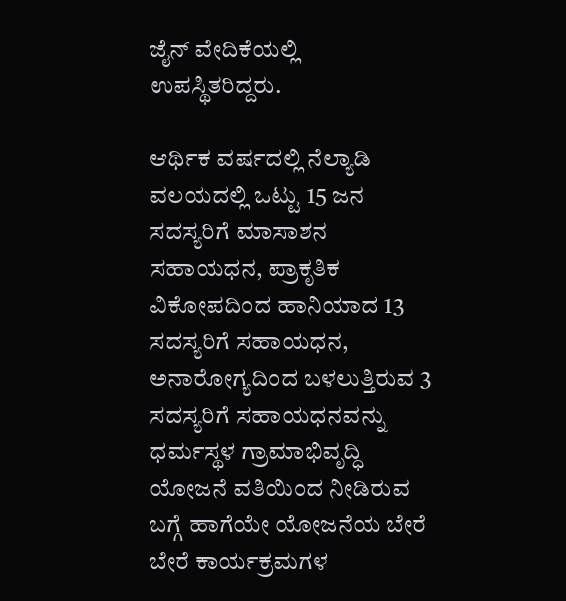ಜೈನ್ ವೇದಿಕೆಯಲ್ಲಿ ಉಪಸ್ಥಿತರಿದ್ದರು.

ಆರ್ಥಿಕ ವರ್ಷದಲ್ಲಿ ನೆಲ್ಯಾಡಿ ವಲಯದಲ್ಲಿ ಒಟ್ಟು 15 ಜನ ಸದಸ್ಯರಿಗೆ ಮಾಸಾಶನ ಸಹಾಯಧನ, ಪ್ರಾಕೃತಿಕ ವಿಕೋಪದಿಂದ ಹಾನಿಯಾದ 13 ಸದಸ್ಯರಿಗೆ ಸಹಾಯಧನ, ಅನಾರೋಗ್ಯದಿಂದ ಬಳಲುತ್ತಿರುವ 3 ಸದಸ್ಯರಿಗೆ ಸಹಾಯಧನವನ್ನು ಧರ್ಮಸ್ಥಳ ಗ್ರಾಮಾಭಿವೃದ್ಧಿ ಯೋಜನೆ ವತಿಯಿಂದ ನೀಡಿರುವ ಬಗ್ಗೆ ಹಾಗೆಯೇ ಯೋಜನೆಯ ಬೇರೆ ಬೇರೆ ಕಾರ್ಯಕ್ರಮಗಳ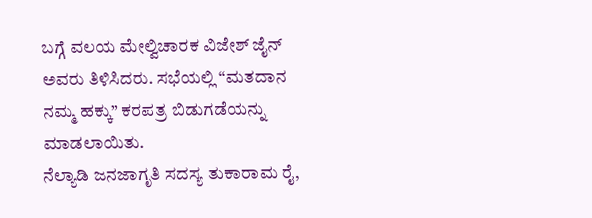ಬಗ್ಗೆ ವಲಯ ಮೇಲ್ವಿಚಾರಕ ವಿಜೇಶ್ ಜೈನ್ ಅವರು ತಿಳಿಸಿದರು. ಸಭೆಯಲ್ಲಿ “ಮತದಾನ ನಮ್ಮ ಹಕ್ಕು” ಕರಪತ್ರ ಬಿಡುಗಡೆಯನ್ನು ಮಾಡಲಾಯಿತು.
ನೆಲ್ಯಾಡಿ ಜನಜಾಗೃತಿ ಸದಸ್ಯ ತುಕಾರಾಮ ರೈ,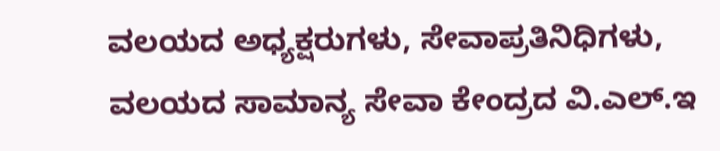ವಲಯದ ಅಧ್ಯಕ್ಷರುಗಳು, ಸೇವಾಪ್ರತಿನಿಧಿಗಳು, ವಲಯದ ಸಾಮಾನ್ಯ ಸೇವಾ ಕೇಂದ್ರದ ವಿ.ಎಲ್.ಇ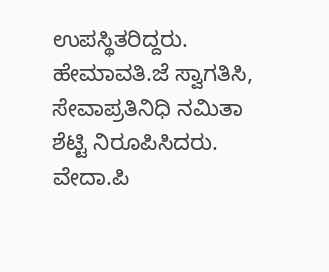ಉಪಸ್ಥಿತರಿದ್ದರು. ಹೇಮಾವತಿ.ಜೆ ಸ್ವಾಗತಿಸಿ, ಸೇವಾಪ್ರತಿನಿಧಿ ನಮಿತಾ ಶೆಟ್ಟಿ ನಿರೂಪಿಸಿದರು. ವೇದಾ.ಪಿ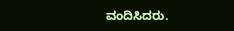ವಂದಿಸಿದರು.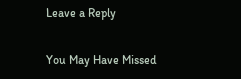Leave a Reply

You May Have Missed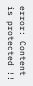error: Content is protected !!